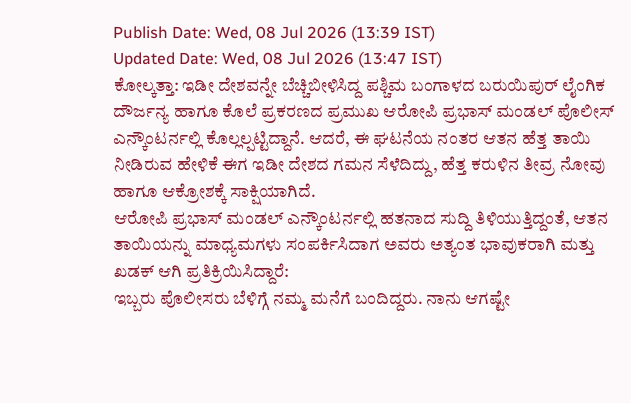Publish Date: Wed, 08 Jul 2026 (13:39 IST)
Updated Date: Wed, 08 Jul 2026 (13:47 IST)
ಕೋಲ್ಕತ್ತಾ: ಇಡೀ ದೇಶವನ್ನೇ ಬೆಚ್ಚಿಬೀಳಿಸಿದ್ದ ಪಶ್ಚಿಮ ಬಂಗಾಳದ ಬರುಯಿಪುರ್ ಲೈಂಗಿಕ ದೌರ್ಜನ್ಯ ಹಾಗೂ ಕೊಲೆ ಪ್ರಕರಣದ ಪ್ರಮುಖ ಆರೋಪಿ ಪ್ರಭಾಸ್ ಮಂಡಲ್ ಪೊಲೀಸ್ ಎನ್ಕೌಂಟರ್ನಲ್ಲಿ ಕೊಲ್ಲಲ್ಪಟ್ಟಿದ್ದಾನೆ. ಆದರೆ, ಈ ಘಟನೆಯ ನಂತರ ಆತನ ಹೆತ್ತ ತಾಯಿ ನೀಡಿರುವ ಹೇಳಿಕೆ ಈಗ ಇಡೀ ದೇಶದ ಗಮನ ಸೆಳೆದಿದ್ದು, ಹೆತ್ತ ಕರುಳಿನ ತೀವ್ರ ನೋವು ಹಾಗೂ ಆಕ್ರೋಶಕ್ಕೆ ಸಾಕ್ಷಿಯಾಗಿದೆ.
ಆರೋಪಿ ಪ್ರಭಾಸ್ ಮಂಡಲ್ ಎನ್ಕೌಂಟರ್ನಲ್ಲಿ ಹತನಾದ ಸುದ್ದಿ ತಿಳಿಯುತ್ತಿದ್ದಂತೆ, ಆತನ ತಾಯಿಯನ್ನು ಮಾಧ್ಯಮಗಳು ಸಂಪರ್ಕಿಸಿದಾಗ ಅವರು ಅತ್ಯಂತ ಭಾವುಕರಾಗಿ ಮತ್ತು ಖಡಕ್ ಆಗಿ ಪ್ರತಿಕ್ರಿಯಿಸಿದ್ದಾರೆ:
ಇಬ್ಬರು ಪೊಲೀಸರು ಬೆಳಿಗ್ಗೆ ನಮ್ಮ ಮನೆಗೆ ಬಂದಿದ್ದರು. ನಾನು ಆಗಷ್ಟೇ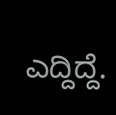ಎದ್ದಿದ್ದೆ.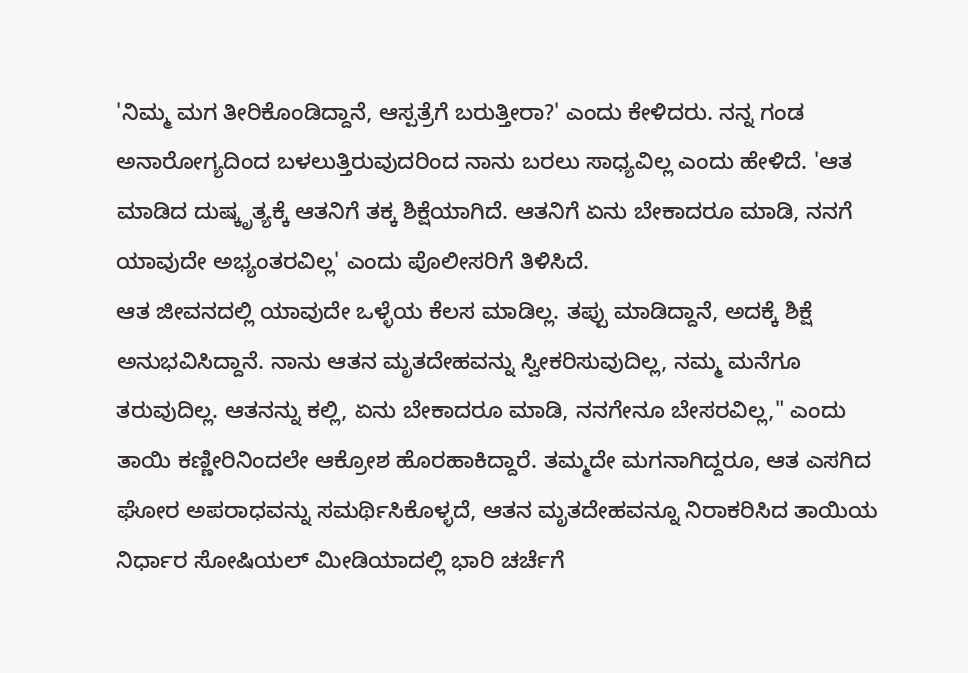'ನಿಮ್ಮ ಮಗ ತೀರಿಕೊಂಡಿದ್ದಾನೆ, ಆಸ್ಪತ್ರೆಗೆ ಬರುತ್ತೀರಾ?' ಎಂದು ಕೇಳಿದರು. ನನ್ನ ಗಂಡ ಅನಾರೋಗ್ಯದಿಂದ ಬಳಲುತ್ತಿರುವುದರಿಂದ ನಾನು ಬರಲು ಸಾಧ್ಯವಿಲ್ಲ ಎಂದು ಹೇಳಿದೆ. 'ಆತ ಮಾಡಿದ ದುಷ್ಕೃತ್ಯಕ್ಕೆ ಆತನಿಗೆ ತಕ್ಕ ಶಿಕ್ಷೆಯಾಗಿದೆ. ಆತನಿಗೆ ಏನು ಬೇಕಾದರೂ ಮಾಡಿ, ನನಗೆ ಯಾವುದೇ ಅಭ್ಯಂತರವಿಲ್ಲ' ಎಂದು ಪೊಲೀಸರಿಗೆ ತಿಳಿಸಿದೆ.
ಆತ ಜೀವನದಲ್ಲಿ ಯಾವುದೇ ಒಳ್ಳೆಯ ಕೆಲಸ ಮಾಡಿಲ್ಲ. ತಪ್ಪು ಮಾಡಿದ್ದಾನೆ, ಅದಕ್ಕೆ ಶಿಕ್ಷೆ ಅನುಭವಿಸಿದ್ದಾನೆ. ನಾನು ಆತನ ಮೃತದೇಹವನ್ನು ಸ್ವೀಕರಿಸುವುದಿಲ್ಲ, ನಮ್ಮ ಮನೆಗೂ ತರುವುದಿಲ್ಲ. ಆತನನ್ನು ಕಲ್ಲಿ, ಏನು ಬೇಕಾದರೂ ಮಾಡಿ, ನನಗೇನೂ ಬೇಸರವಿಲ್ಲ," ಎಂದು ತಾಯಿ ಕಣ್ಣೀರಿನಿಂದಲೇ ಆಕ್ರೋಶ ಹೊರಹಾಕಿದ್ದಾರೆ. ತಮ್ಮದೇ ಮಗನಾಗಿದ್ದರೂ, ಆತ ಎಸಗಿದ ಘೋರ ಅಪರಾಧವನ್ನು ಸಮರ್ಥಿಸಿಕೊಳ್ಳದೆ, ಆತನ ಮೃತದೇಹವನ್ನೂ ನಿರಾಕರಿಸಿದ ತಾಯಿಯ ನಿರ್ಧಾರ ಸೋಷಿಯಲ್ ಮೀಡಿಯಾದಲ್ಲಿ ಭಾರಿ ಚರ್ಚೆಗೆ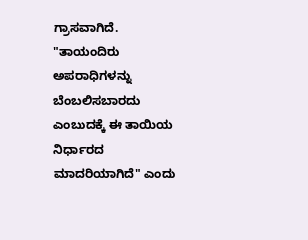ಗ್ರಾಸವಾಗಿದೆ. "ತಾಯಂದಿರು ಅಪರಾಧಿಗಳನ್ನು ಬೆಂಬಲಿಸಬಾರದು ಎಂಬುದಕ್ಕೆ ಈ ತಾಯಿಯ ನಿರ್ಧಾರದ ಮಾದರಿಯಾಗಿದೆ" ಎಂದು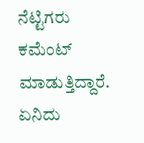ನೆಟ್ಟಿಗರು ಕಮೆಂಟ್ ಮಾಡುತ್ತಿದ್ದಾರೆ.
ಏನಿದು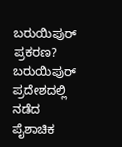ಬರುಯಿಪುರ್ ಪ್ರಕರಣ?
ಬರುಯಿಪುರ್ ಪ್ರದೇಶದಲ್ಲಿ ನಡೆದ ಪೈಶಾಚಿಕ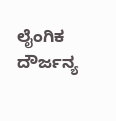ಲೈಂಗಿಕ ದೌರ್ಜನ್ಯ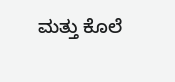ಮತ್ತು ಕೊಲೆ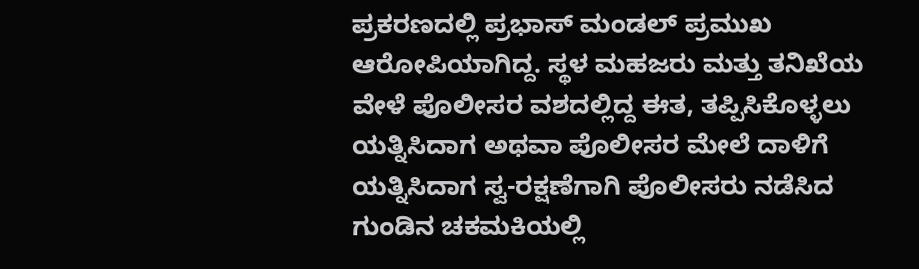ಪ್ರಕರಣದಲ್ಲಿ ಪ್ರಭಾಸ್ ಮಂಡಲ್ ಪ್ರಮುಖ ಆರೋಪಿಯಾಗಿದ್ದ. ಸ್ಥಳ ಮಹಜರು ಮತ್ತು ತನಿಖೆಯ ವೇಳೆ ಪೊಲೀಸರ ವಶದಲ್ಲಿದ್ದ ಈತ, ತಪ್ಪಿಸಿಕೊಳ್ಳಲು ಯತ್ನಿಸಿದಾಗ ಅಥವಾ ಪೊಲೀಸರ ಮೇಲೆ ದಾಳಿಗೆ ಯತ್ನಿಸಿದಾಗ ಸ್ವ-ರಕ್ಷಣೆಗಾಗಿ ಪೊಲೀಸರು ನಡೆಸಿದ ಗುಂಡಿನ ಚಕಮಕಿಯಲ್ಲಿ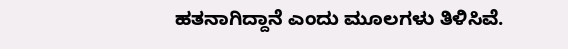ಹತನಾಗಿದ್ದಾನೆ ಎಂದು ಮೂಲಗಳು ತಿಳಿಸಿವೆ.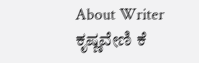About Writer
ಕೃಷ್ಣವೇಣಿ ಕೆ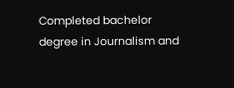Completed bachelor degree in Journalism and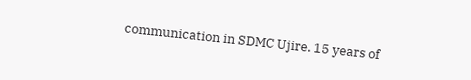communication in SDMC Ujire. 15 years of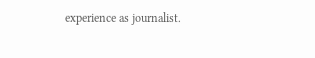experience as journalist.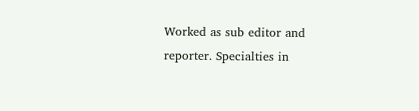Worked as sub editor and reporter. Specialties in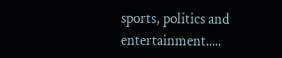sports, politics and entertainment.....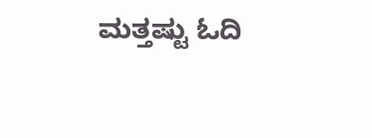ಮತ್ತಷ್ಟು ಓದಿ